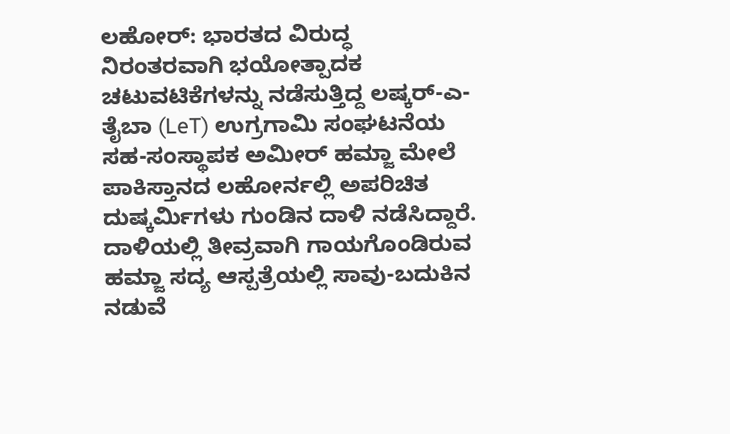ಲಹೋರ್: ಭಾರತದ ವಿರುದ್ಧ ನಿರಂತರವಾಗಿ ಭಯೋತ್ಪಾದಕ ಚಟುವಟಿಕೆಗಳನ್ನು ನಡೆಸುತ್ತಿದ್ದ ಲಷ್ಕರ್-ಎ-ತೈಬಾ (LeT) ಉಗ್ರಗಾಮಿ ಸಂಘಟನೆಯ ಸಹ-ಸಂಸ್ಥಾಪಕ ಅಮೀರ್ ಹಮ್ಜಾ ಮೇಲೆ ಪಾಕಿಸ್ತಾನದ ಲಹೋರ್ನಲ್ಲಿ ಅಪರಿಚಿತ ದುಷ್ಕರ್ಮಿಗಳು ಗುಂಡಿನ ದಾಳಿ ನಡೆಸಿದ್ದಾರೆ. ದಾಳಿಯಲ್ಲಿ ತೀವ್ರವಾಗಿ ಗಾಯಗೊಂಡಿರುವ ಹಮ್ಜಾ ಸದ್ಯ ಆಸ್ಪತ್ರೆಯಲ್ಲಿ ಸಾವು-ಬದುಕಿನ ನಡುವೆ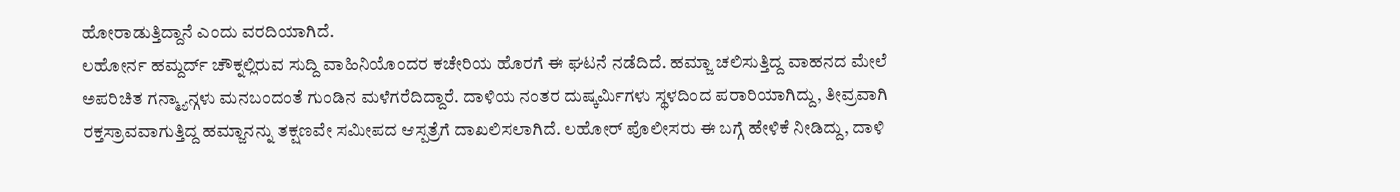ಹೋರಾಡುತ್ತಿದ್ದಾನೆ ಎಂದು ವರದಿಯಾಗಿದೆ.
ಲಹೋರ್ನ ಹಮ್ದರ್ದ್ ಚೌಕ್ನಲ್ಲಿರುವ ಸುದ್ದಿ ವಾಹಿನಿಯೊಂದರ ಕಚೇರಿಯ ಹೊರಗೆ ಈ ಘಟನೆ ನಡೆದಿದೆ. ಹಮ್ಜಾ ಚಲಿಸುತ್ತಿದ್ದ ವಾಹನದ ಮೇಲೆ ಅಪರಿಚಿತ ಗನ್ಮ್ಯಾನ್ಗಳು ಮನಬಂದಂತೆ ಗುಂಡಿನ ಮಳೆಗರೆದಿದ್ದಾರೆ. ದಾಳಿಯ ನಂತರ ದುಷ್ಕರ್ಮಿಗಳು ಸ್ಥಳದಿಂದ ಪರಾರಿಯಾಗಿದ್ದು, ತೀವ್ರವಾಗಿ ರಕ್ತಸ್ರಾವವಾಗುತ್ತಿದ್ದ ಹಮ್ಜಾನನ್ನು ತಕ್ಷಣವೇ ಸಮೀಪದ ಆಸ್ಪತ್ರೆಗೆ ದಾಖಲಿಸಲಾಗಿದೆ. ಲಹೋರ್ ಪೊಲೀಸರು ಈ ಬಗ್ಗೆ ಹೇಳಿಕೆ ನೀಡಿದ್ದು, ದಾಳಿ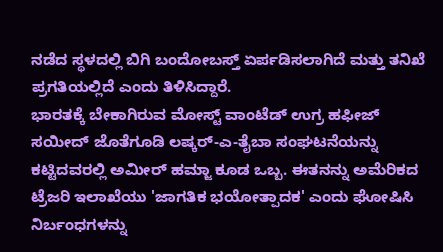ನಡೆದ ಸ್ಥಳದಲ್ಲಿ ಬಿಗಿ ಬಂದೋಬಸ್ತ್ ಏರ್ಪಡಿಸಲಾಗಿದೆ ಮತ್ತು ತನಿಖೆ ಪ್ರಗತಿಯಲ್ಲಿದೆ ಎಂದು ತಿಳಿಸಿದ್ದಾರೆ.
ಭಾರತಕ್ಕೆ ಬೇಕಾಗಿರುವ ಮೋಸ್ಟ್ ವಾಂಟೆಡ್ ಉಗ್ರ ಹಫೀಜ್ ಸಯೀದ್ ಜೊತೆಗೂಡಿ ಲಷ್ಕರ್-ಎ-ತೈಬಾ ಸಂಘಟನೆಯನ್ನು ಕಟ್ಟಿದವರಲ್ಲಿ ಅಮೀರ್ ಹಮ್ಜಾ ಕೂಡ ಒಬ್ಬ. ಈತನನ್ನು ಅಮೆರಿಕದ ಟ್ರೆಜರಿ ಇಲಾಖೆಯು 'ಜಾಗತಿಕ ಭಯೋತ್ಪಾದಕ' ಎಂದು ಘೋಷಿಸಿ ನಿರ್ಬಂಧಗಳನ್ನು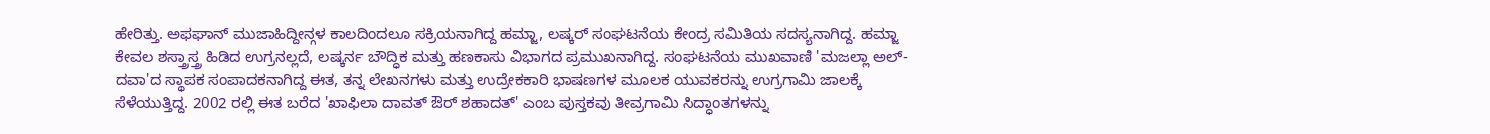ಹೇರಿತ್ತು. ಅಫಘಾನ್ ಮುಜಾಹಿದ್ದೀನ್ಗಳ ಕಾಲದಿಂದಲೂ ಸಕ್ರಿಯನಾಗಿದ್ದ ಹಮ್ಜಾ, ಲಷ್ಕರ್ ಸಂಘಟನೆಯ ಕೇಂದ್ರ ಸಮಿತಿಯ ಸದಸ್ಯನಾಗಿದ್ದ. ಹಮ್ಜಾ ಕೇವಲ ಶಸ್ತ್ರಾಸ್ತ್ರ ಹಿಡಿದ ಉಗ್ರನಲ್ಲದೆ, ಲಷ್ಕರ್ನ ಬೌದ್ಧಿಕ ಮತ್ತು ಹಣಕಾಸು ವಿಭಾಗದ ಪ್ರಮುಖನಾಗಿದ್ದ. ಸಂಘಟನೆಯ ಮುಖವಾಣಿ 'ಮಜಲ್ಲಾ ಅಲ್-ದವಾ'ದ ಸ್ಥಾಪಕ ಸಂಪಾದಕನಾಗಿದ್ದ ಈತ, ತನ್ನ ಲೇಖನಗಳು ಮತ್ತು ಉದ್ರೇಕಕಾರಿ ಭಾಷಣಗಳ ಮೂಲಕ ಯುವಕರನ್ನು ಉಗ್ರಗಾಮಿ ಜಾಲಕ್ಕೆ ಸೆಳೆಯುತ್ತಿದ್ದ. 2002 ರಲ್ಲಿ ಈತ ಬರೆದ 'ಖಾಫಿಲಾ ದಾವತ್ ಔರ್ ಶಹಾದತ್' ಎಂಬ ಪುಸ್ತಕವು ತೀವ್ರಗಾಮಿ ಸಿದ್ಧಾಂತಗಳನ್ನು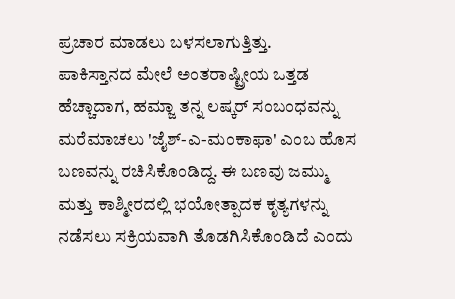ಪ್ರಚಾರ ಮಾಡಲು ಬಳಸಲಾಗುತ್ತಿತ್ತು.
ಪಾಕಿಸ್ತಾನದ ಮೇಲೆ ಅಂತರಾಷ್ಟ್ರೀಯ ಒತ್ತಡ ಹೆಚ್ಚಾದಾಗ, ಹಮ್ಜಾ ತನ್ನ ಲಷ್ಕರ್ ಸಂಬಂಧವನ್ನು ಮರೆಮಾಚಲು 'ಜೈಶ್-ಎ-ಮಂಕಾಫಾ' ಎಂಬ ಹೊಸ ಬಣವನ್ನು ರಚಿಸಿಕೊಂಡಿದ್ದ. ಈ ಬಣವು ಜಮ್ಮು ಮತ್ತು ಕಾಶ್ಮೀರದಲ್ಲಿ ಭಯೋತ್ಪಾದಕ ಕೃತ್ಯಗಳನ್ನು ನಡೆಸಲು ಸಕ್ರಿಯವಾಗಿ ತೊಡಗಿಸಿಕೊಂಡಿದೆ ಎಂದು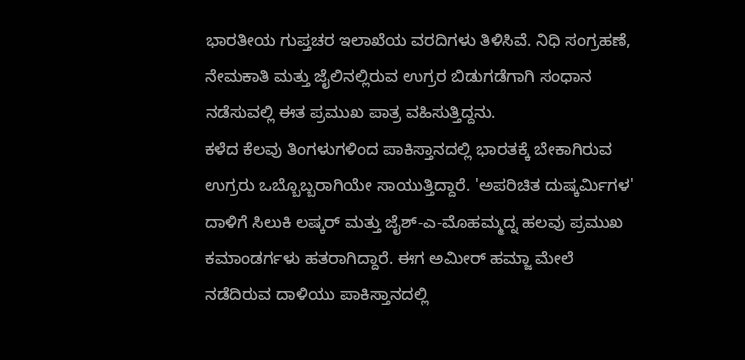ಭಾರತೀಯ ಗುಪ್ತಚರ ಇಲಾಖೆಯ ವರದಿಗಳು ತಿಳಿಸಿವೆ. ನಿಧಿ ಸಂಗ್ರಹಣೆ, ನೇಮಕಾತಿ ಮತ್ತು ಜೈಲಿನಲ್ಲಿರುವ ಉಗ್ರರ ಬಿಡುಗಡೆಗಾಗಿ ಸಂಧಾನ ನಡೆಸುವಲ್ಲಿ ಈತ ಪ್ರಮುಖ ಪಾತ್ರ ವಹಿಸುತ್ತಿದ್ದನು.
ಕಳೆದ ಕೆಲವು ತಿಂಗಳುಗಳಿಂದ ಪಾಕಿಸ್ತಾನದಲ್ಲಿ ಭಾರತಕ್ಕೆ ಬೇಕಾಗಿರುವ ಉಗ್ರರು ಒಬ್ಬೊಬ್ಬರಾಗಿಯೇ ಸಾಯುತ್ತಿದ್ದಾರೆ. 'ಅಪರಿಚಿತ ದುಷ್ಕರ್ಮಿಗಳ' ದಾಳಿಗೆ ಸಿಲುಕಿ ಲಷ್ಕರ್ ಮತ್ತು ಜೈಶ್-ಎ-ಮೊಹಮ್ಮದ್ನ ಹಲವು ಪ್ರಮುಖ ಕಮಾಂಡರ್ಗಳು ಹತರಾಗಿದ್ದಾರೆ. ಈಗ ಅಮೀರ್ ಹಮ್ಜಾ ಮೇಲೆ ನಡೆದಿರುವ ದಾಳಿಯು ಪಾಕಿಸ್ತಾನದಲ್ಲಿ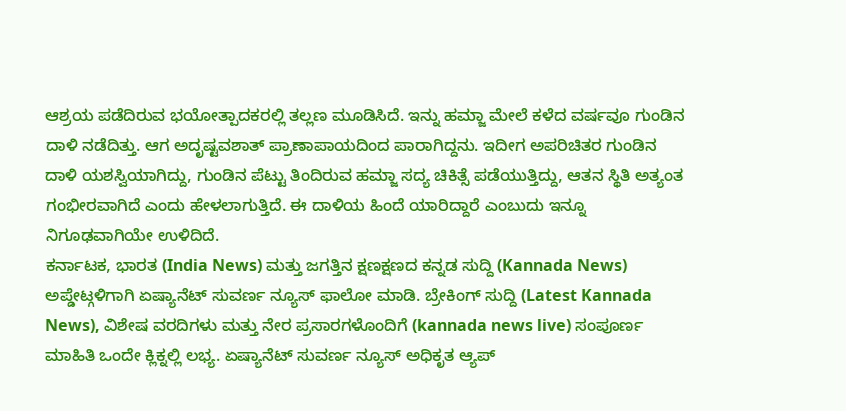ಆಶ್ರಯ ಪಡೆದಿರುವ ಭಯೋತ್ಪಾದಕರಲ್ಲಿ ತಲ್ಲಣ ಮೂಡಿಸಿದೆ. ಇನ್ನು ಹಮ್ಜಾ ಮೇಲೆ ಕಳೆದ ವರ್ಷವೂ ಗುಂಡಿನ ದಾಳಿ ನಡೆದಿತ್ತು. ಆಗ ಅದೃಷ್ಟವಶಾತ್ ಪ್ರಾಣಾಪಾಯದಿಂದ ಪಾರಾಗಿದ್ದನು. ಇದೀಗ ಅಪರಿಚಿತರ ಗುಂಡಿನ ದಾಳಿ ಯಶಸ್ವಿಯಾಗಿದ್ದು, ಗುಂಡಿನ ಪೆಟ್ಟು ತಿಂದಿರುವ ಹಮ್ಜಾ ಸದ್ಯ ಚಿಕಿತ್ಸೆ ಪಡೆಯುತ್ತಿದ್ದು, ಆತನ ಸ್ಥಿತಿ ಅತ್ಯಂತ ಗಂಭೀರವಾಗಿದೆ ಎಂದು ಹೇಳಲಾಗುತ್ತಿದೆ. ಈ ದಾಳಿಯ ಹಿಂದೆ ಯಾರಿದ್ದಾರೆ ಎಂಬುದು ಇನ್ನೂ ನಿಗೂಢವಾಗಿಯೇ ಉಳಿದಿದೆ.
ಕರ್ನಾಟಕ, ಭಾರತ (India News) ಮತ್ತು ಜಗತ್ತಿನ ಕ್ಷಣಕ್ಷಣದ ಕನ್ನಡ ಸುದ್ದಿ (Kannada News) ಅಪ್ಡೇಟ್ಗಳಿಗಾಗಿ ಏಷ್ಯಾನೆಟ್ ಸುವರ್ಣ ನ್ಯೂಸ್ ಫಾಲೋ ಮಾಡಿ. ಬ್ರೇಕಿಂಗ್ ಸುದ್ದಿ (Latest Kannada News), ವಿಶೇಷ ವರದಿಗಳು ಮತ್ತು ನೇರ ಪ್ರಸಾರಗಳೊಂದಿಗೆ (kannada news live) ಸಂಪೂರ್ಣ ಮಾಹಿತಿ ಒಂದೇ ಕ್ಲಿಕ್ನಲ್ಲಿ ಲಭ್ಯ. ಏಷ್ಯಾನೆಟ್ ಸುವರ್ಣ ನ್ಯೂಸ್ ಅಧಿಕೃತ ಆ್ಯಪ್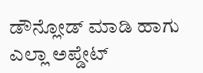ಡೌನ್ಲೋಡ್ ಮಾಡಿ ಹಾಗು ಎಲ್ಲಾ ಅಪ್ಡೇಟ್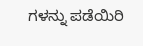ಗಳನ್ನು ಪಡೆಯಿರಿ